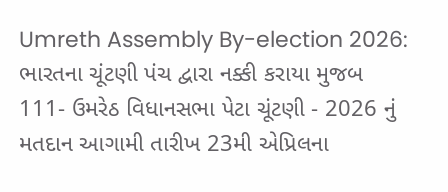Umreth Assembly By-election 2026: ભારતના ચૂંટણી પંચ દ્વારા નક્કી કરાયા મુજબ 111- ઉમરેઠ વિધાનસભા પેટા ચૂંટણી - 2026 નું મતદાન આગામી તારીખ 23મી એપ્રિલના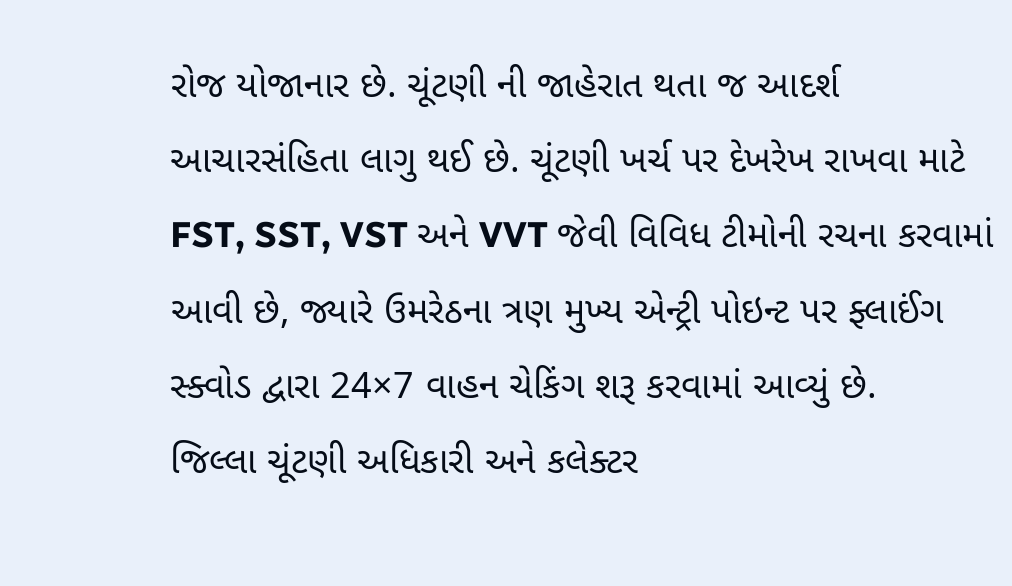રોજ યોજાનાર છે. ચૂંટણી ની જાહેરાત થતા જ આદર્શ આચારસંહિતા લાગુ થઈ છે. ચૂંટણી ખર્ચ પર દેખરેખ રાખવા માટે FST, SST, VST અને VVT જેવી વિવિધ ટીમોની રચના કરવામાં આવી છે, જ્યારે ઉમરેઠના ત્રણ મુખ્ય એન્ટ્રી પોઇન્ટ પર ફ્લાઈંગ સ્ક્વોડ દ્વારા 24×7 વાહન ચેકિંગ શરૂ કરવામાં આવ્યું છે.
જિલ્લા ચૂંટણી અધિકારી અને કલેક્ટર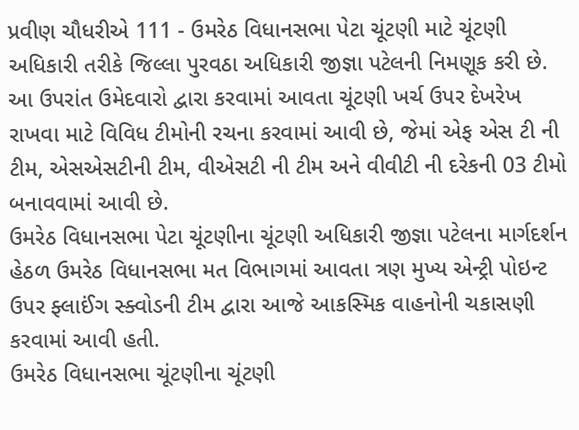પ્રવીણ ચૌધરીએ 111 - ઉમરેઠ વિધાનસભા પેટા ચૂંટણી માટે ચૂંટણી અધિકારી તરીકે જિલ્લા પુરવઠા અધિકારી જીજ્ઞા પટેલની નિમણૂક કરી છે. આ ઉપરાંત ઉમેદવારો દ્વારા કરવામાં આવતા ચૂંટણી ખર્ચ ઉપર દેખરેખ રાખવા માટે વિવિધ ટીમોની રચના કરવામાં આવી છે, જેમાં એફ એસ ટી ની ટીમ, એસએસટીની ટીમ, વીએસટી ની ટીમ અને વીવીટી ની દરેકની 03 ટીમો બનાવવામાં આવી છે.
ઉમરેઠ વિધાનસભા પેટા ચૂંટણીના ચૂંટણી અધિકારી જીજ્ઞા પટેલના માર્ગદર્શન હેઠળ ઉમરેઠ વિધાનસભા મત વિભાગમાં આવતા ત્રણ મુખ્ય એન્ટ્રી પોઇન્ટ ઉપર ફ્લાઈંગ સ્ક્વોડની ટીમ દ્વારા આજે આકસ્મિક વાહનોની ચકાસણી કરવામાં આવી હતી.
ઉમરેઠ વિધાનસભા ચૂંટણીના ચૂંટણી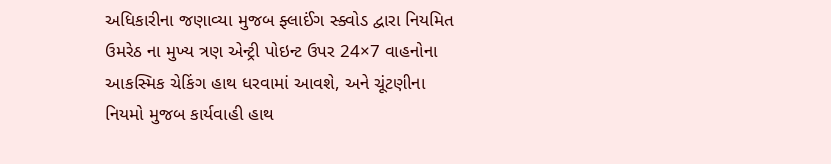અધિકારીના જણાવ્યા મુજબ ફ્લાઈંગ સ્ક્વોડ દ્વારા નિયમિત ઉમરેઠ ના મુખ્ય ત્રણ એન્ટ્રી પોઇન્ટ ઉપર 24×7 વાહનોના આકસ્મિક ચેકિંગ હાથ ધરવામાં આવશે, અને ચૂંટણીના નિયમો મુજબ કાર્યવાહી હાથ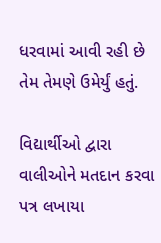ધરવામાં આવી રહી છે તેમ તેમણે ઉમેર્યું હતું.

વિદ્યાર્થીઓ દ્વારા વાલીઓને મતદાન કરવા પત્ર લખાયા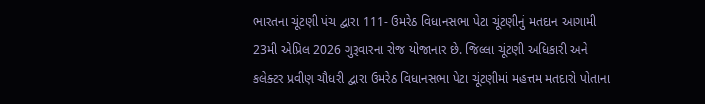ભારતના ચૂંટણી પંચ દ્વારા 111- ઉમરેઠ વિધાનસભા પેટા ચૂંટણીનું મતદાન આગામી 23મી એપ્રિલ 2026 ગુરૂવારના રોજ યોજાનાર છે. જિલ્લા ચૂંટણી અધિકારી અને કલેક્ટર પ્રવીણ ચૌધરી દ્વારા ઉમરેઠ વિધાનસભા પેટા ચૂંટણીમાં મહત્તમ મતદારો પોતાના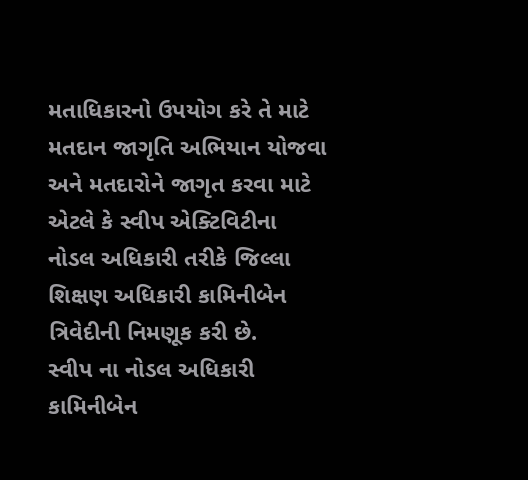મતાધિકારનો ઉપયોગ કરે તે માટે મતદાન જાગૃતિ અભિયાન યોજવા અને મતદારોને જાગૃત કરવા માટે એટલે કે સ્વીપ એક્ટિવિટીના નોડલ અધિકારી તરીકે જિલ્લા શિક્ષણ અધિકારી કામિનીબેન ત્રિવેદીની નિમણૂક કરી છે.
સ્વીપ ના નોડલ અધિકારી કામિનીબેન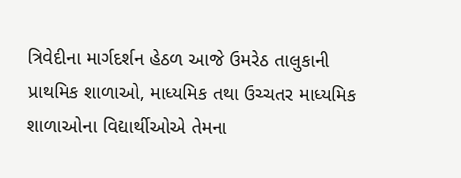ત્રિવેદીના માર્ગદર્શન હેઠળ આજે ઉમરેઠ તાલુકાની પ્રાથમિક શાળાઓ, માધ્યમિક તથા ઉચ્ચતર માધ્યમિક શાળાઓના વિદ્યાર્થીઓએ તેમના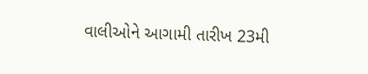વાલીઓને આગામી તારીખ 23મી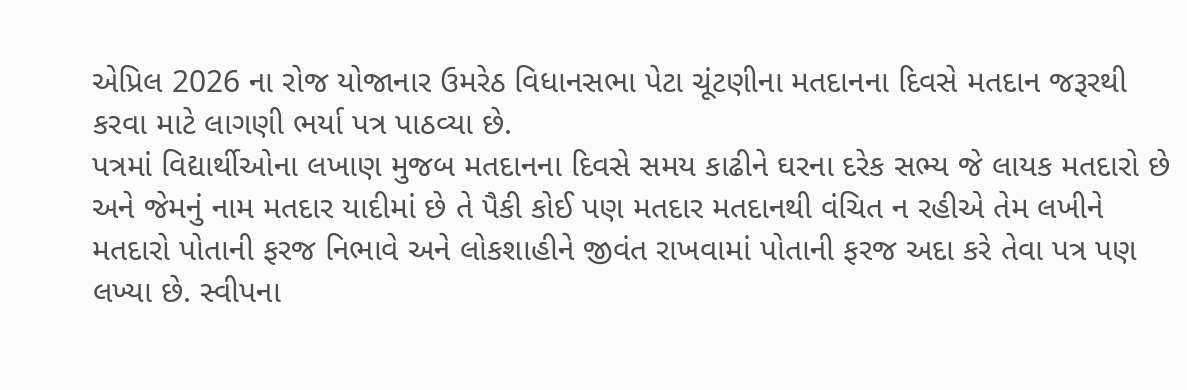એપ્રિલ 2026 ના રોજ યોજાનાર ઉમરેઠ વિધાનસભા પેટા ચૂંટણીના મતદાનના દિવસે મતદાન જરૂરથી કરવા માટે લાગણી ભર્યા પત્ર પાઠવ્યા છે.
પત્રમાં વિદ્યાર્થીઓના લખાણ મુજબ મતદાનના દિવસે સમય કાઢીને ઘરના દરેક સભ્ય જે લાયક મતદારો છે અને જેમનું નામ મતદાર યાદીમાં છે તે પૈકી કોઈ પણ મતદાર મતદાનથી વંચિત ન રહીએ તેમ લખીને મતદારો પોતાની ફરજ નિભાવે અને લોકશાહીને જીવંત રાખવામાં પોતાની ફરજ અદા કરે તેવા પત્ર પણ લખ્યા છે. સ્વીપના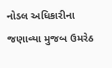નોડલ અધિકારીના જણાવ્યા મુજબ ઉમરેઠ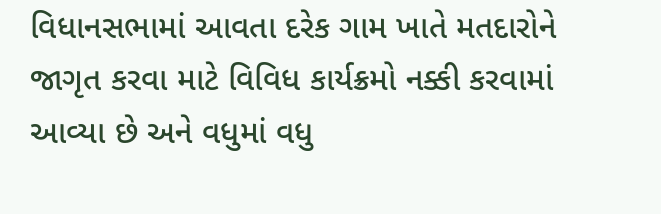વિધાનસભામાં આવતા દરેક ગામ ખાતે મતદારોને જાગૃત કરવા માટે વિવિધ કાર્યક્રમો નક્કી કરવામાં આવ્યા છે અને વધુમાં વધુ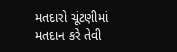મતદારો ચૂંટણીમાં મતદાન કરે તેવી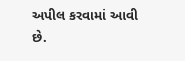અપીલ કરવામાં આવી છે.